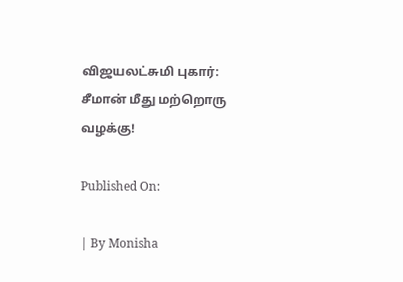விஜயலட்சுமி புகார்: சீமான் மீது மற்றொரு வழக்கு!

Published On:

| By Monisha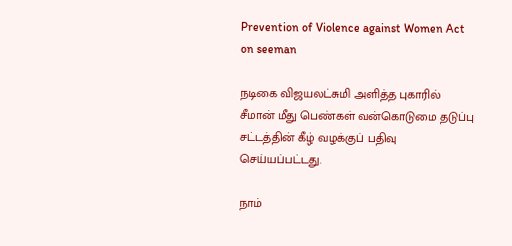Prevention of Violence against Women Act on seeman

நடிகை விஜயலட்சுமி அளித்த புகாரில் சீமான் மீது பெண்கள் வன்கொடுமை தடுப்பு சட்டத்தின் கீழ் வழக்குப் பதிவு செய்யப்பட்டது.

நாம்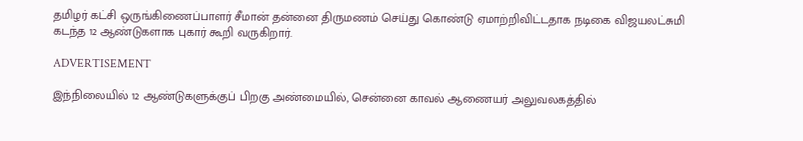தமிழர் கட்சி ஒருங்கிணைப்பாளர் சீமான் தன்னை திருமணம் செய்து கொண்டு ஏமாற்றிவிட்டதாக நடிகை விஜயலட்சுமி கடந்த 12 ஆண்டுகளாக புகார் கூறி வருகிறார்.

ADVERTISEMENT

இந்நிலையில் 12 ஆண்டுகளுக்குப் பிறகு அண்மையில், சென்னை காவல் ஆணையர் அலுவலகத்தில்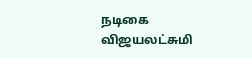நடிகை விஜயலட்சுமி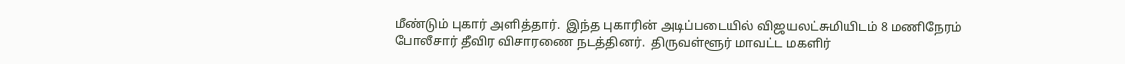மீண்டும் புகார் அளித்தார்.  இந்த புகாரின் அடிப்படையில் விஜயலட்சுமியிடம் 8 மணிநேரம் போலீசார் தீவிர விசாரணை நடத்தினர்.  திருவள்ளூர் மாவட்ட மகளிர்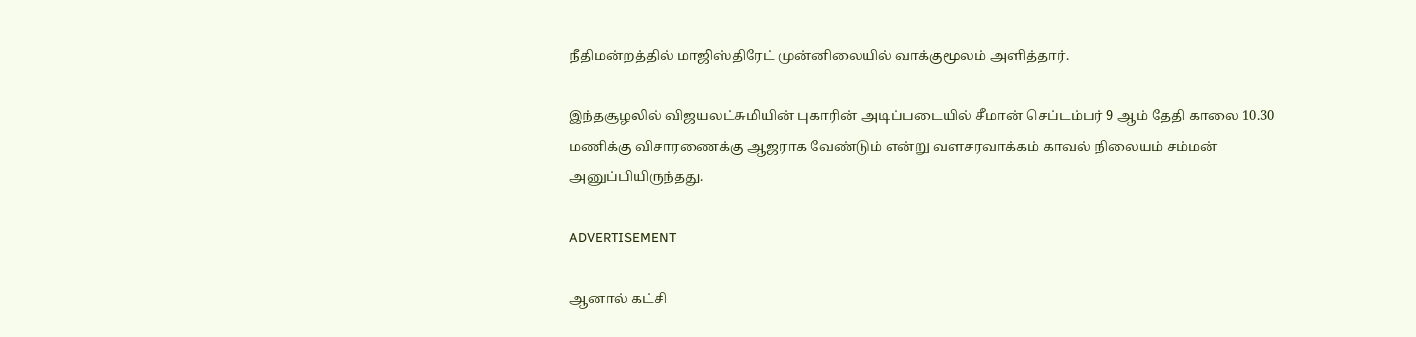நீதிமன்றத்தில் மாஜிஸ்திரேட் முன்னிலையில் வாக்குமூலம் அளித்தார்.

இந்தசூழலில் விஜயலட்சுமியின் புகாரின் அடிப்படையில் சீமான் செப்டம்பர் 9 ஆம் தேதி காலை 10.30 மணிக்கு விசாரணைக்கு ஆஜராக வேண்டும் என்று வளசரவாக்கம் காவல் நிலையம் சம்மன் அனுப்பியிருந்தது.

ADVERTISEMENT

ஆனால் கட்சி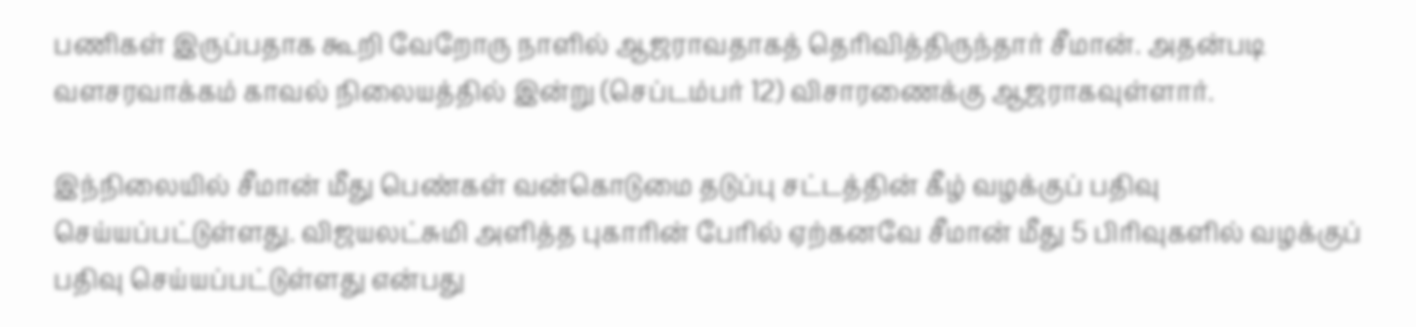பணிகள் இருப்பதாக கூறி வேறோரு நாளில் ஆஜராவதாகத் தெரிவித்திருந்தார் சீமான். அதன்படி வளசரவாக்கம் காவல் நிலையத்தில் இன்று (செப்டம்பர் 12) விசாரணைக்கு ஆஜராகவுள்ளார்.

இந்நிலையில் சீமான் மீது பெண்கள் வன்கொடுமை தடுப்பு சட்டத்தின் கீழ் வழக்குப் பதிவு செய்யப்பட்டுள்ளது. விஜயலட்சுமி அளித்த புகாரின் பேரில் ஏற்கனவே சீமான் மீது 5 பிரிவுகளில் வழக்குப் பதிவு செய்யப்பட்டுள்ளது என்பது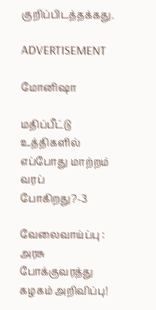குறிப்பிடத்தக்கது.

ADVERTISEMENT

மோனிஷா

மதிப்பீட்டு உத்திகளில் எப்போது மாற்றம் வரப் போகிறது?-3

வேலைவாய்ப்பு : அரசு போக்குவரத்து கழகம் அறிவிப்பு!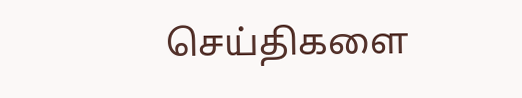செய்திகளை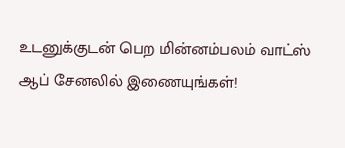உடனுக்குடன் பெற மின்னம்பலம் வாட்ஸ் ஆப் சேனலில் இணையுங்கள்!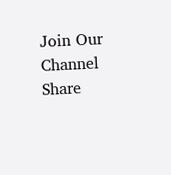Join Our Channel
Share